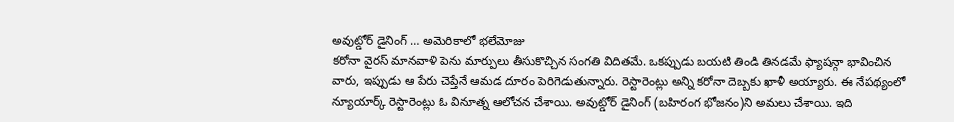అవుట్డోర్ డైనింగ్ … అమెరికాలో భలేమోజు
కరోనా వైరస్ మానవాళి పెను మార్పులు తీసుకొచ్చిన సంగతి విదితమే. ఒకప్పుడు బయటి తిండి తినడమే ఫ్యాషన్గా భావించిన వారు, ఇప్పుడు ఆ పేరు చెప్తేనే ఆమడ దూరం పెరిగెడుతున్నారు. రెస్టారెంట్లు అన్ని కరోనా దెబ్బకు ఖాళీ అయ్యారు. ఈ నేపథ్యంలో న్యూయార్క్ రెస్టారెంట్లు ఓ వినూత్న ఆలోచన చేశాయి. అవుట్డోర్ డైనింగ్ (బహిరంగ భోజనం)ని అమలు చేశాయి. ఇది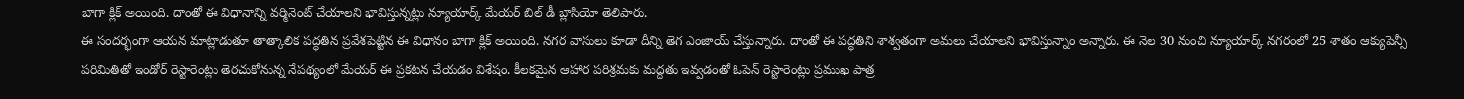బాగా క్లిక్ అయింది. దాంతో ఈ విధానాన్ని వర్మినెంట్ చేయాలని భావిస్తున్నట్లు న్యూయార్క్ మేయర్ బిల్ డీ బ్లాసియో తెలిపారు.
ఈ సందర్భంగా ఆయన మాట్లాడుతూ తాత్కాలిక పద్ధతిన ప్రవేశపెట్టిన ఈ విధానం బాగా క్లిక్ అయింది. నగర వాసులు కూడా దీన్ని తెగ ఎంజాయ్ చేస్తున్నారు. దాంతో ఈ పద్ధతిని శాశ్వతంగా అమలు చేయాలని భావిస్తున్నాం అన్నారు. ఈ నెల 30 నుంచి న్యూయార్క్ నగరంలో 25 శాతం ఆక్యుపెన్సీ పరిమితితో ఇండోర్ రెస్టారెంట్లు తెరచుకోనున్న నేపథ్యంలో మేయర్ ఈ ప్రకటన చేయడం విశేషం. కీలకమైన ఆహార పరిశ్రమకు మద్దతు ఇవ్వడంతో ఓపెన్ రెస్టారెంట్లు ప్రముఖ పాత్ర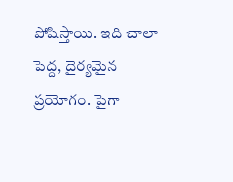పోషిస్తాయి. ఇది చాలా పెద్ద, దైర్యమైన ప్రయోగం. పైగా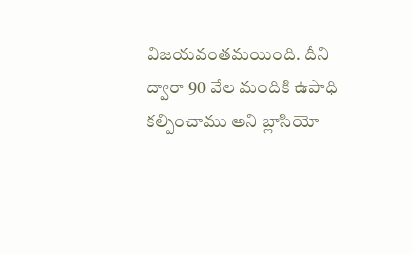విజయవంతమయింది. దీని ద్వారా 90 వేల మందికి ఉపాధి కల్పించాము అని బ్లాసియో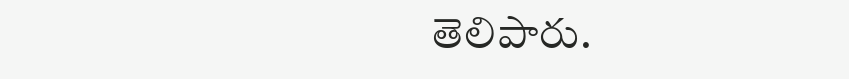తెలిపారు.